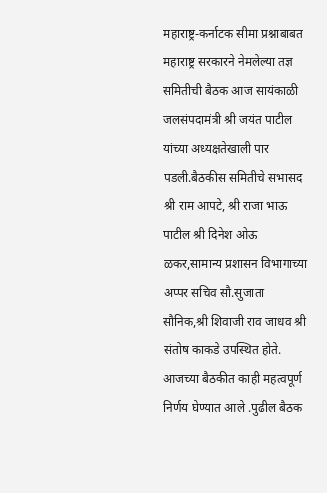महाराष्ट्र-कर्नाटक सीमा प्रश्नाबाबत महाराष्ट्र सरकारने नेमलेल्या तज्ञ समितीची बैठक आज सायंकाळी जलसंपदामंत्री श्री जयंत पाटील यांच्या अध्यक्षतेखाली पार पडली.बैठकीस समितीचे सभासद श्री राम आपटे, श्री राजा भाऊ पाटील श्री दिनेश ओऊ ळकर,सामान्य प्रशासन विभागाच्या अप्पर सचिव सौ.सुजाता सौनिक,श्री शिवाजी राव जाधव श्री संतोष काकडे उपस्थित होते.
आजच्या बैठकीत काही महत्वपूर्ण निर्णय घेण्यात आले .पुढील बैठक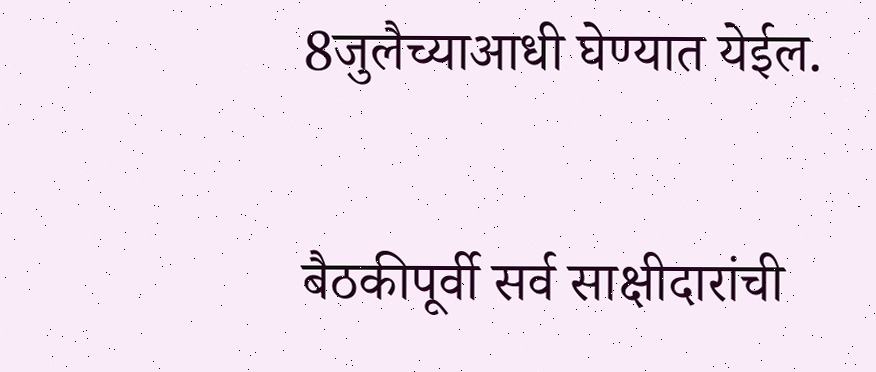8जुलैच्याआधी घेण्यात येईल.


बैठकीपूर्वी सर्व साक्षीदारांची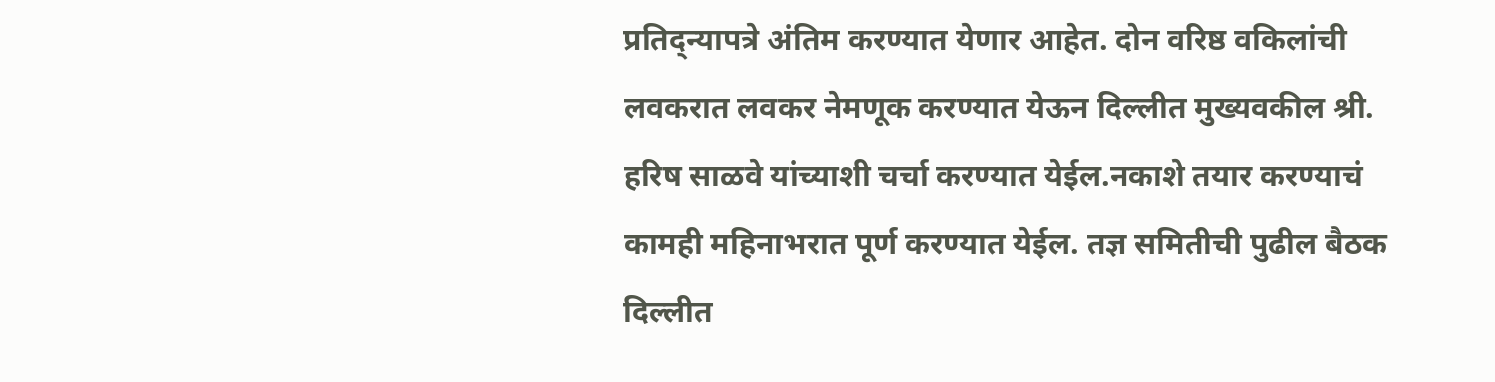प्रतिद्न्यापत्रे अंतिम करण्यात येणार आहेत. दोन वरिष्ठ वकिलांची लवकरात लवकर नेमणूक करण्यात येऊन दिल्लीत मुख्यवकील श्री. हरिष साळवे यांच्याशी चर्चा करण्यात येईल.नकाशे तयार करण्याचं कामही महिनाभरात पूर्ण करण्यात येईल. तज्ञ समितीची पुढील बैठक दिल्लीत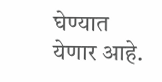घेण्यात येणार आहे.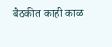बैठकीत काही काळ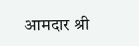आमदार श्री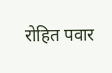रोहित पवार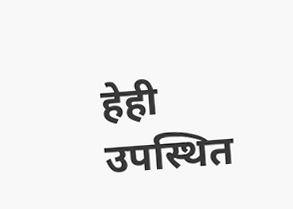हेही उपस्थित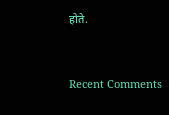होते.


Recent Comments